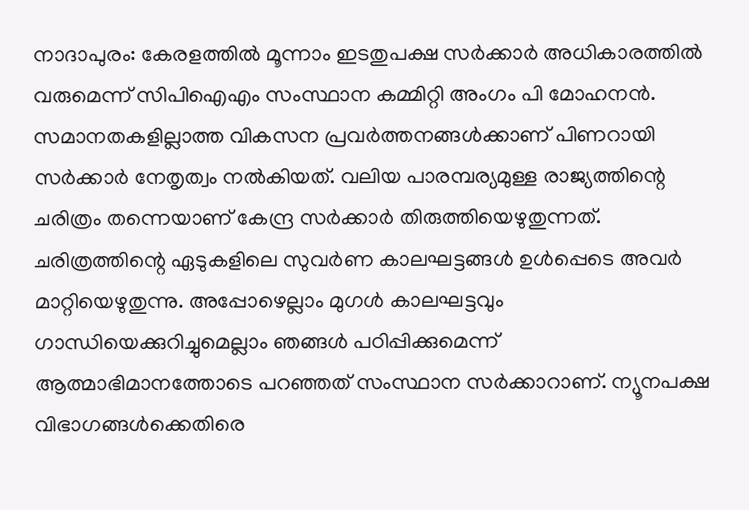നാദാപുരം: കേരളത്തിൽ മൂന്നാം ഇടതുപക്ഷ സർക്കാർ അധികാരത്തിൽ വരുമെന്ന് സിപിഐഎം സംസ്ഥാന കമ്മിറ്റി അംഗം പി മോഹനൻ. സമാനതകളില്ലാത്ത വികസന പ്രവർത്തനങ്ങൾക്കാണ് പിണറായി സർക്കാർ നേതൃത്വം നൽകിയത്. വലിയ പാരമ്പര്യമുള്ള രാജ്യത്തിന്റെ ചരിത്രം തന്നെയാണ് കേന്ദ്ര സർക്കാർ തിരുത്തിയെഴുതുന്നത്. ചരിത്രത്തിന്റെ ഏടുകളിലെ സുവർണ കാലഘട്ടങ്ങൾ ഉൾപ്പെടെ അവർ മാറ്റിയെഴുതുന്നു. അപ്പോഴെല്ലാം മുഗൾ കാലഘട്ടവും ഗാന്ധിയെക്കുറിച്ചുമെല്ലാം ഞങ്ങൾ പഠിപ്പിക്കുമെന്ന് ആത്മാഭിമാനത്തോടെ പറഞ്ഞത് സംസ്ഥാന സർക്കാറാണ്. ന്യൂനപക്ഷ വിഭാഗങ്ങൾക്കെതിരെ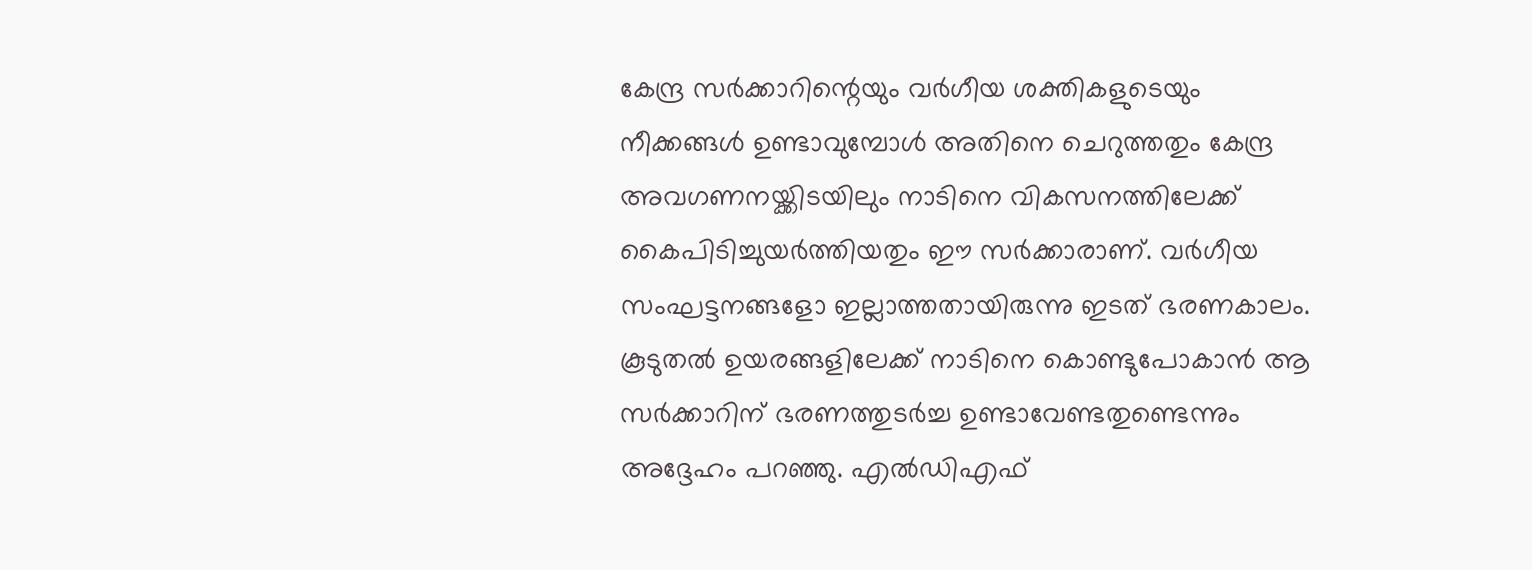കേന്ദ്ര സർക്കാറിന്റെയും വർഗീയ ശക്തികളുടെയും നീക്കങ്ങൾ ഉണ്ടാവുമ്പോൾ അതിനെ ചെറുത്തതും കേന്ദ്ര അവഗണനയ്ക്കിടയിലും നാടിനെ വികസനത്തിലേക്ക് കൈപിടിച്ചുയർത്തിയതും ഈ സർക്കാരാണ്. വർഗീയ സംഘട്ടനങ്ങളോ ഇല്ലാത്തതായിരുന്നു ഇടത് ഭരണകാലം. കൂടുതൽ ഉയരങ്ങളിലേക്ക് നാടിനെ കൊണ്ടുപോകാൻ ആ സർക്കാറിന് ഭരണത്തുടർച്ച ഉണ്ടാവേണ്ടതുണ്ടെന്നും അദ്ദേഹം പറഞ്ഞു. എൽഡിഎഫ്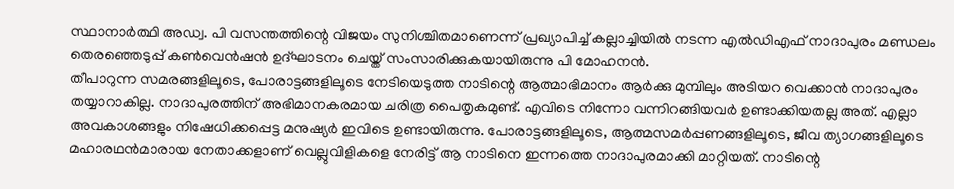സ്ഥാനാർത്ഥി അഡ്വ. പി വസന്തത്തിന്റെ വിജയം സുനിശ്ചിതമാണെന്ന് പ്രഖ്യാപിച്ച് കല്ലാച്ചിയിൽ നടന്ന എൽഡിഎഫ് നാദാപുരം മണ്ഡലം തെരഞ്ഞെടുപ്പ് കൺവെൻഷൻ ഉദ്ഘാടനം ചെയ്ത് സംസാരിക്കുകയായിരുന്നു പി മോഹനൻ.
തീപാറുന്ന സമരങ്ങളിലൂടെ, പോരാട്ടങ്ങളിലൂടെ നേടിയെടുത്ത നാടിന്റെ ആത്മാഭിമാനം ആർക്കു മുമ്പിലും അടിയറ വെക്കാൻ നാദാപുരം തയ്യാറാകില്ല. നാദാപുരത്തിന് അഭിമാനകരമായ ചരിത്ര പൈതൃകമുണ്ട്. എവിടെ നിന്നോ വന്നിറങ്ങിയവർ ഉണ്ടാക്കിയതല്ല അത്. എല്ലാ അവകാശങ്ങളും നിഷേധിക്കപ്പെട്ട മനുഷ്യർ ഇവിടെ ഉണ്ടായിരുന്നു. പോരാട്ടങ്ങളിലൂടെ, ആത്മസമർപ്പണങ്ങളിലൂടെ, ജീവ ത്യാഗങ്ങളിലൂടെ മഹാരഥൻമാരായ നേതാക്കളാണ് വെല്ലുവിളികളെ നേരിട്ട് ആ നാടിനെ ഇന്നത്തെ നാദാപുരമാക്കി മാറ്റിയത്. നാടിന്റെ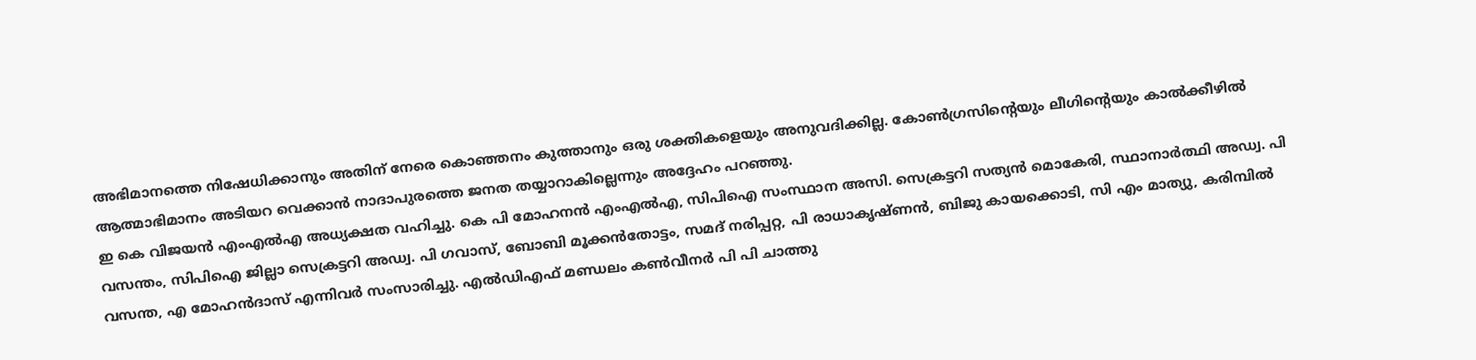അഭിമാനത്തെ നിഷേധിക്കാനും അതിന് നേരെ കൊഞ്ഞനം കുത്താനും ഒരു ശക്തികളെയും അനുവദിക്കില്ല. കോൺഗ്രസിന്റെയും ലീഗിന്റെയും കാൽക്കീഴിൽ ആത്മാഭിമാനം അടിയറ വെക്കാൻ നാദാപുരത്തെ ജനത തയ്യാറാകില്ലെന്നും അദ്ദേഹം പറഞ്ഞു.
ഇ കെ വിജയൻ എംഎൽഎ അധ്യക്ഷത വഹിച്ചു. കെ പി മോഹനൻ എംഎൽഎ, സിപിഐ സംസ്ഥാന അസി. സെക്രട്ടറി സത്യൻ മൊകേരി, സ്ഥാനാർത്ഥി അഡ്വ. പി വസന്തം, സിപിഐ ജില്ലാ സെക്രട്ടറി അഡ്വ. പി ഗവാസ്, ബോബി മൂക്കൻതോട്ടം, സമദ് നരിപ്പറ്റ, പി രാധാകൃഷ്ണൻ, ബിജു കായക്കൊടി, സി എം മാത്യു, കരിമ്പിൽ വസന്ത, എ മോഹൻദാസ് എന്നിവർ സംസാരിച്ചു. എൽഡിഎഫ് മണ്ഡലം കൺവീനർ പി പി ചാത്തു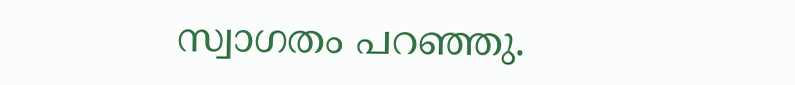സ്വാഗതം പറഞ്ഞു.